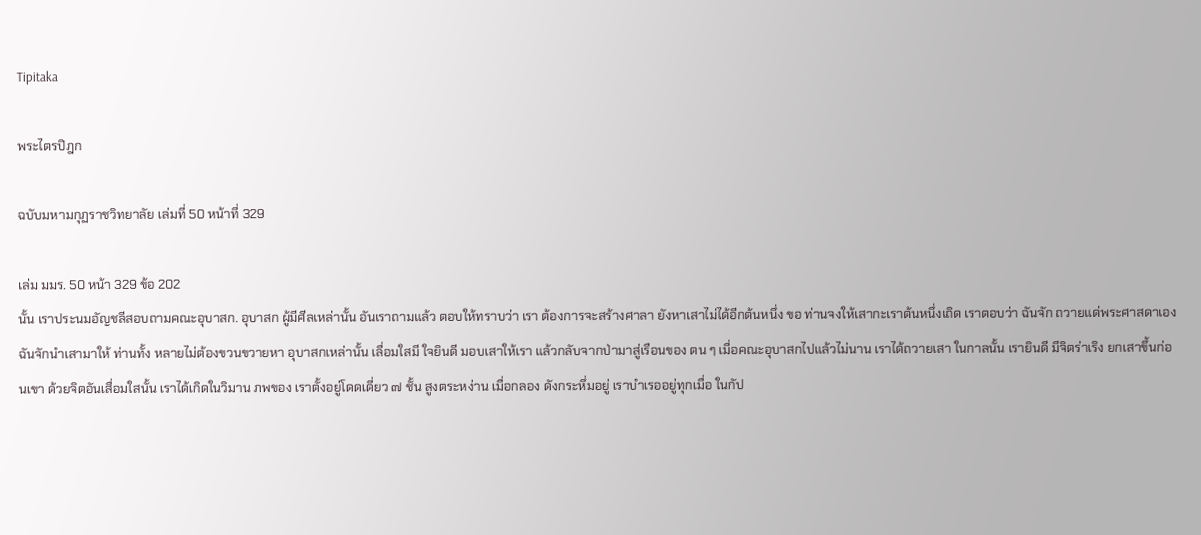Tipitaka

พระไตรปิฎก

ฉบับมหามกุฏราชวิทยาลัย เล่มที่ 50 หน้าที่ 329

เล่ม มมร. 50 หน้า 329 ข้อ 202
นั้น เราประนมอัญชลีสอบถามคณะอุบาสก. อุบาสก ผู้มีศีลเหล่านั้น อันเราถามแล้ว ตอบให้ทราบว่า เรา ต้องการจะสร้างศาลา ยังหาเสาไม่ได้อีกต้นหนึ่ง ขอ ท่านจงให้เสากะเราต้นหนึ่งเถิด เราตอบว่า ฉันจัก ถวายแด่พระศาสดาเอง ฉันจักนำเสามาให้ ท่านทั้ง หลายไม่ต้องขวนขวายหา อุบาสกเหล่านั้น เลื่อมใสมี ใจยินดี มอบเสาให้เรา แล้วกลับจากป่ามาสู่เรือนของ ตน ๆ เมื่อคณะอุบาสกไปแล้วไม่นาน เราได้ถวายเสา ในกาลนั้น เรายินดี มีจิตร่าเริง ยกเสาขึ้นก่อนเขา ด้วยจิตอันเสื่อมใสนั้น เราได้เกิดในวิมาน ภพของ เราตั้งอยู่โดดเดี่ยว ๗ ชั้น สูงตระหง่าน เมื่อกลอง ดังกระหึ่มอยู่ เราบำเรออยู่ทุกเมื่อ ในกัป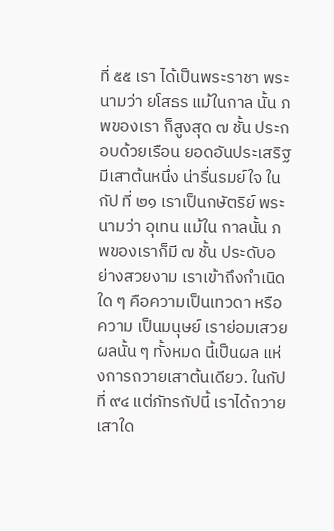ที่ ๕๕ เรา ได้เป็นพระราชา พระนามว่า ยโสธร แม้ในกาล นั้น ภพของเรา ก็สูงสุด ๗ ชั้น ประกอบด้วยเรือน ยอดอันประเสริฐ มีเสาต้นหนึ่ง น่ารื่นรมย์ใจ ในกัป ที่ ๒๑ เราเป็นกษัตริย์ พระนามว่า อุเทน แม้ใน กาลนั้น ภพของเราก็มี ๗ ชั้น ประดับอย่างสวยงาม เราเข้าถึงกำเนิดใด ๆ คือความเป็นเทวดา หรือความ เป็นมนุษย์ เราย่อมเสวยผลนั้น ๆ ทั้งหมด นี้เป็นผล แห่งการถวายเสาต้นเดียว. ในกัปที่ ๙๔ แต่ภัทรกัปนี้ เราได้ถวายเสาใด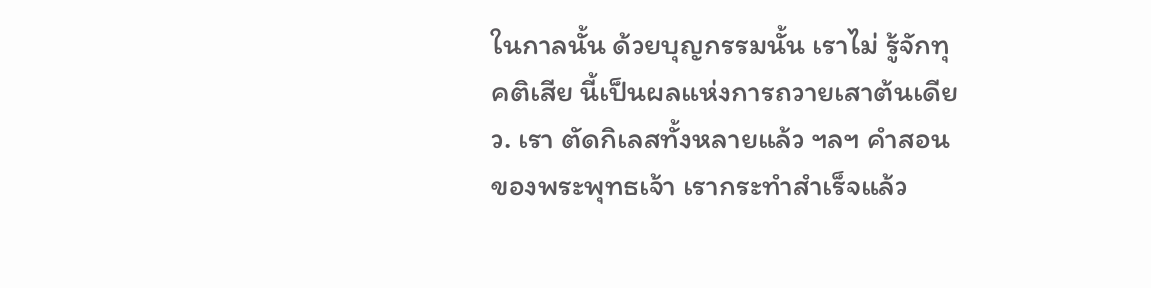ในกาลนั้น ด้วยบุญกรรมนั้น เราไม่ รู้จักทุคติเสีย นี้เป็นผลแห่งการถวายเสาต้นเดียว. เรา ตัดกิเลสทั้งหลายแล้ว ฯลฯ คำสอนของพระพุทธเจ้า เรากระทำสำเร็จแล้ว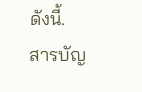ดังนี้.
สารบัญ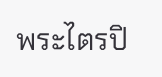พระไตรปิ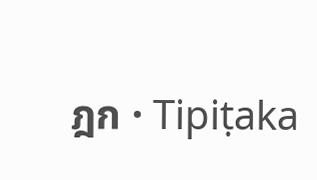ฎก · Tipiṭaka